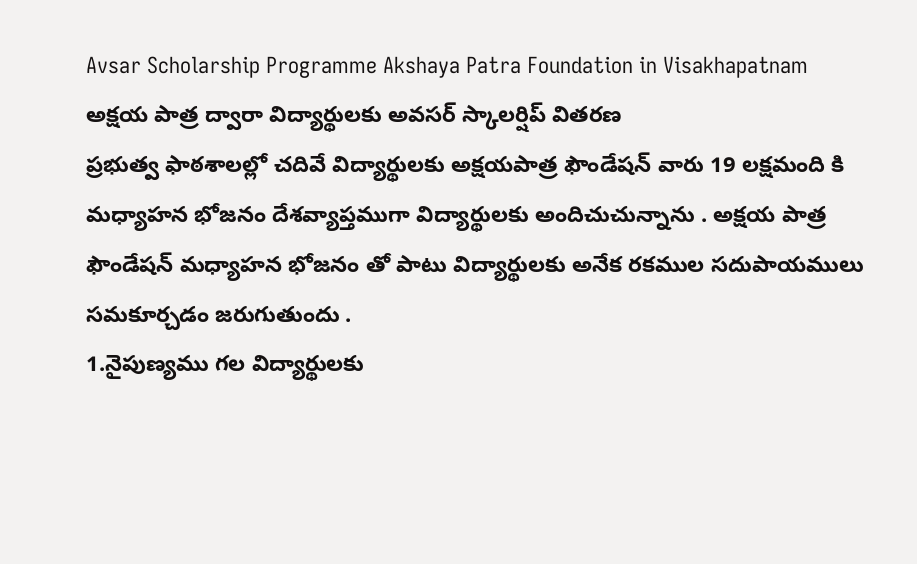Avsar Scholarship Programme Akshaya Patra Foundation in Visakhapatnam
అక్షయ పాత్ర ద్వారా విద్యార్థులకు అవసర్ స్కాలర్షిప్ వితరణ
ప్రభుత్వ ఫాఠశాలల్లో చదివే విద్యార్థులకు అక్షయపాత్ర ఫౌండేషన్ వారు 19 లక్షమంది కి మధ్యాహన భోజనం దేశవ్యాప్తముగా విద్యార్థులకు అందిచుచున్నాను . అక్షయ పాత్ర ఫౌండేషన్ మధ్యాహన భోజనం తో పాటు విద్యార్థులకు అనేక రకముల సదుపాయములు సమకూర్చడం జరుగుతుందు .
1.నైపుణ్యము గల విద్యార్థులకు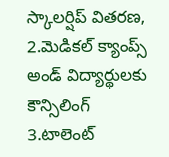స్కాలర్షిప్ వితరణ, 2.మెడికల్ క్యాంప్స్ అండ్ విద్యార్థులకు కౌన్సిలింగ్
3.టాలెంట్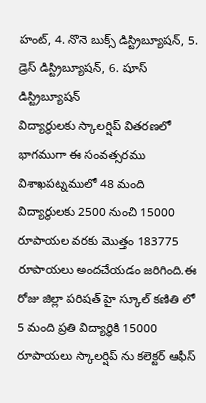హంట్, 4. నొనె బుక్స్ డిస్ట్రిబ్యూషన్, 5. డ్రెస్ డిస్ట్రిబ్యూషన్, 6. షూస్ డిస్ట్రిబ్యూషన్
విద్యార్థులకు స్కాలర్షిప్ వితరణలో భాగముగా ఈ సంవత్సరము విశాఖపట్నములో 48 మంది విద్యార్థులకు 2500 నుంచి 15000 రూపాయల వరకు మొత్తం 183775 రూపాయలు అందచేయడం జరిగింది.ఈ రోజు జిల్లా పరిషత్ హై స్కూల్ కణితి లో 5 మంది ప్రతి విద్యార్థికి 15000 రూపాయలు స్కాలర్షిప్ ను కలెక్టర్ ఆఫీస్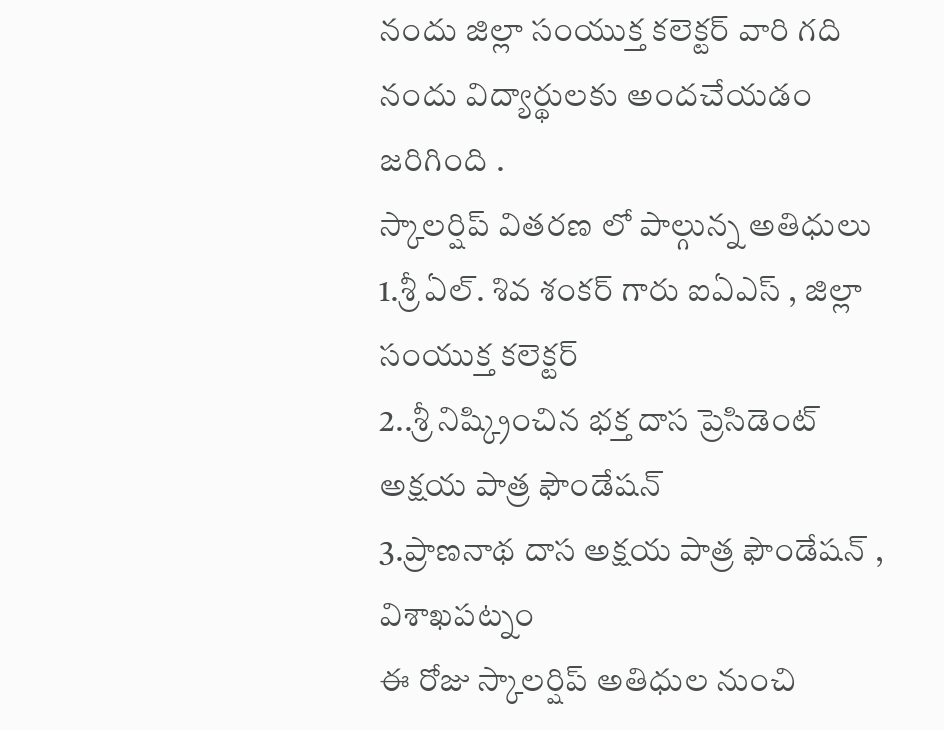నందు జిల్లా సంయుక్త కలెక్టర్ వారి గది నందు విద్యార్థులకు అందచేయడం జరిగింది .
స్కాలర్షిప్ వితరణ లో పాల్గున్న అతిధులు
1.శ్రీ ఏల్. శివ శంకర్ గారు ఐఏఎస్ , జిల్లా సంయుక్త కలెక్టర్
2..శ్రీ నిష్క్రించిన భక్త దాస ప్రెసిడెంట్ అక్షయ పాత్ర ఫౌండేషన్
3.ప్రాణనాథ దాస అక్షయ పాత్ర ఫౌండేషన్ , విశాఖపట్నం
ఈ రోజు స్కాలర్షిప్ అతిధుల నుంచి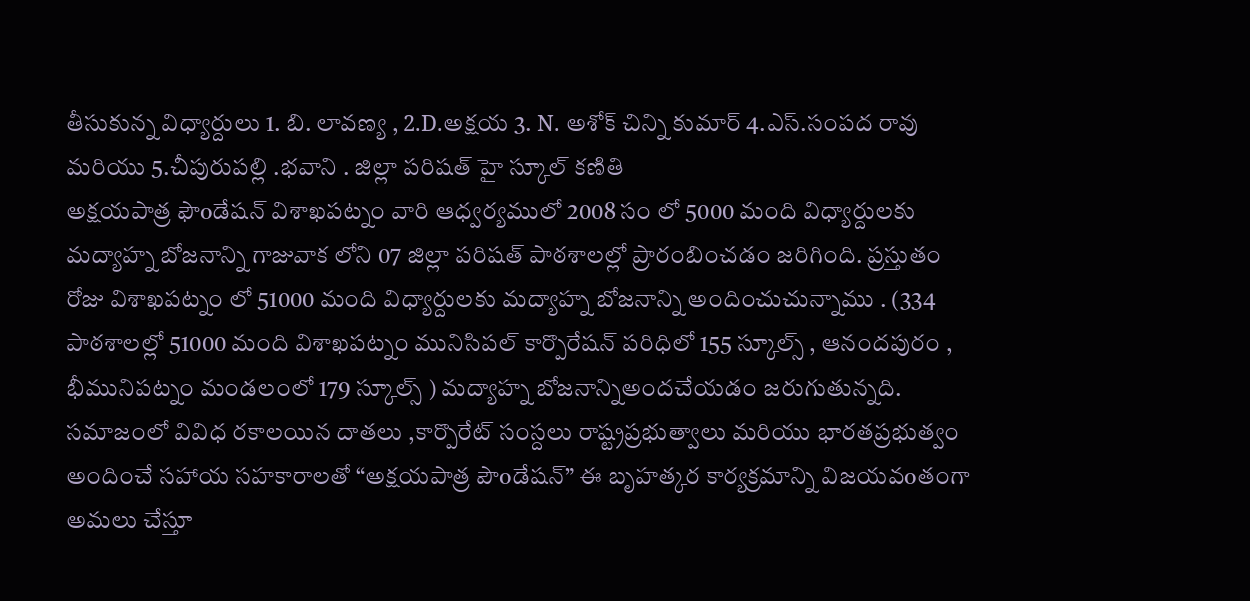తీసుకున్న విధ్యార్దులు 1. బి. లావణ్య , 2.D.అక్షయ 3. N. అశోక్ చిన్ని కుమార్ 4.ఎస్.సంపద రావు మరియు 5.చీపురుపల్లి .భవాని . జిల్లా పరిషత్ హై స్కూల్ కణితి
అక్షయపాత్ర ఫౌoడేషన్ విశాఖపట్నం వారి ఆధ్వర్యములో 2008 సం లో 5000 మంది విధ్యార్దులకు మద్యాహ్న బోజనాన్ని గాజువాక లోని 07 జిల్లా పరిషత్ పాఠశాలల్లో ప్రారంబించడం జరిగింది. ప్రస్తుతం రోజు విశాఖపట్నం లో 51000 మంది విధ్యార్దులకు మద్యాహ్న బోజనాన్ని అందించుచున్నాము . (334 పాఠశాలల్లో 51000 మంది విశాఖపట్నం మునిసిపల్ కార్పొరేషన్ పరిధిలో 155 స్కూల్స్ , ఆనందపురం , భీమునిపట్నం మండలంలో 179 స్కూల్స్ ) మద్యాహ్న బోజనాన్నిఅందచేయడం జరుగుతున్నది. సమాజంలో వివిధ రకాలయిన దాతలు ,కార్పొరేట్ సంస్దలు రాష్ట్రప్రభుత్వాలు మరియు భారతప్రభుత్వం అందించే సహాయ సహకారాలతో “అక్షయపాత్ర పౌoడేషన్” ఈ బృహత్కర కార్యక్రమాన్ని విజయవoతంగా అమలు చేస్తూ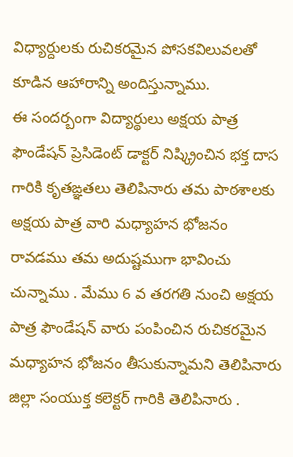విధ్యార్దులకు రుచికరమైన పోసకవిలువలతో కూడిన ఆహారాన్ని అందిస్తున్నాము.
ఈ సందర్బంగా విద్యార్థులు అక్షయ పాత్ర ఫౌండేషన్ ప్రెసిడెంట్ డాక్టర్ నిష్క్రించిన భక్త దాస గారికి కృతఙ్ఞతలు తెలిపినారు తమ పాఠశాలకు అక్షయ పాత్ర వారి మధ్యాహన భోజనం రావడము తమ అదుష్టముగా భావించు చున్నాము . మేము 6 వ తరగతి నుంచి అక్షయ పాత్ర ఫౌండేషన్ వారు పంపించిన రుచికరమైన మధ్యాహన భోజనం తీసుకున్నామని తెలిపినారు జిల్లా సంయుక్త కలెక్టర్ గారికి తెలిపినారు .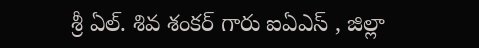శ్రీ ఏల్. శివ శంకర్ గారు ఐఏఎస్ , జిల్లా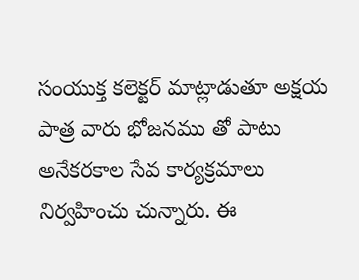సంయుక్త కలెక్టర్ మాట్లాడుతూ అక్షయ పాత్ర వారు భోజనము తో పాటు అనేకరకాల సేవ కార్యక్రమాలు నిర్వహించు చున్నారు. ఈ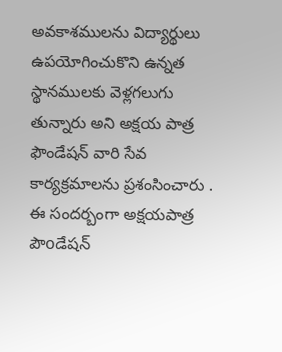అవకాశములను విద్యార్థులు ఉపయోగించుకొని ఉన్నత స్థానములకు వెళ్లగలుగు తున్నారు అని అక్షయ పాత్ర ఫౌండేషన్ వారి సేవ కార్యక్రమాలను ప్రశంసించారు .
ఈ సందర్బంగా అక్షయపాత్ర పౌoడేషన్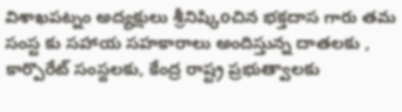విశాఖపట్నం అద్యక్షులు శ్రీనిష్కిoచిన భక్తదాస గారు తమ సంస్ట కు సహాయ సహకారాలు అందిస్తున్న దాతలకు , కార్పొరేట్ సంస్దలకు, కేంద్ర రాష్ట్ర ప్రభుత్వాలకు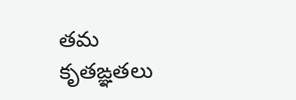తమ కృతఙ్ఞతలు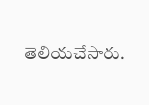తెలియచేసారు.